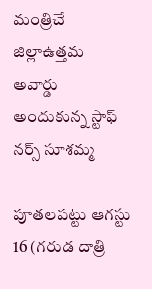మంత్రిచే జిల్లాఉత్తమ అవార్డు అందుకున్న స్టాఫ్ నర్స్ సూశమ్మ

పూతలపట్టు ఆగస్టు 16 (గరుడ దాత్రి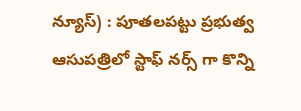న్యూస్) : పూతలపట్టు ప్రభుత్వ ఆసుపత్రిలో స్టాఫ్ నర్స్ గా కొన్ని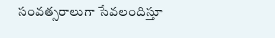సంవత్సరాలుగా సేవలందిస్తూ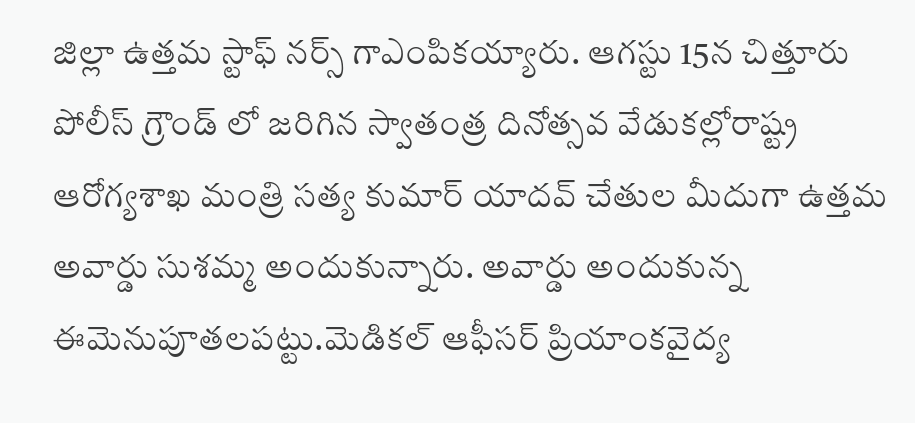జిల్లా ఉత్తమ స్టాఫ్ నర్స్ గాఎంపికయ్యారు. ఆగస్టు 15న చిత్తూరు పోలీస్ గ్రౌండ్ లో జరిగిన స్వాతంత్ర దినోత్సవ వేడుకల్లోరాష్ట్ర ఆరోగ్యశాఖ మంత్రి సత్య కుమార్ యాదవ్ చేతుల మీదుగా ఉత్తమ అవార్డు సుశమ్మ అందుకున్నారు. అవార్డు అందుకున్న ఈమెనుపూతలపట్టు.మెడికల్ ఆఫీసర్ ప్రియాంకవైద్య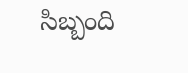సిబ్బంది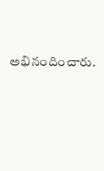అభినందించారు.